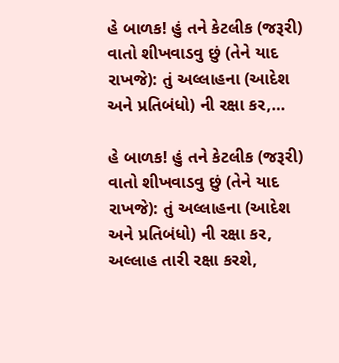હે બાળક! હું તને કેટલીક (જરૂરી) વાતો શીખવાડવુ છું (તેને યાદ રાખજે): તું અલ્લાહના (આદેશ અને પ્રતિબંધો) ની રક્ષા કર,…

હે બાળક! હું તને કેટલીક (જરૂરી) વાતો શીખવાડવુ છું (તેને યાદ રાખજે): તું અલ્લાહના (આદેશ અને પ્રતિબંધો) ની રક્ષા કર, અલ્લાહ તારી રક્ષા કરશે,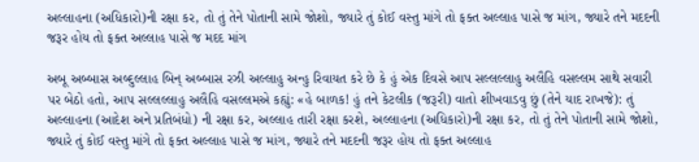અલ્લાહના (અધિકારો)ની રક્ષા કર, તો તું તેને પોતાની સામે જોશો, જ્યારે તું કોઈ વસ્તુ માંગે તો ફક્ત અલ્લાહ પાસે જ માંગ, જ્યારે તને મદદની જરૂર હોય તો ફક્ત અલ્લાહ પાસે જ મદદ માંગ

અબૂ અબ્બાસ અબ્દુલ્લાહ બિન્ અબ્બાસ રઝી અલ્લાહુ અન્હુ રિવાયત કરે છે કે હું એક દિવસે આપ સલ્લલ્લાહુ અલૈહિ વસલ્લમ સાથે સવારી પર બેઠો હતો, આપ સલ્લલ્લાહુ અલૈહિ વસલ્લમએ કહ્યું: «હે બાળક! હું તને કેટલીક (જરૂરી) વાતો શીખવાડવુ છું (તેને યાદ રાખજે): તું અલ્લાહના (આદેશ અને પ્રતિબંધો) ની રક્ષા કર, અલ્લાહ તારી રક્ષા કરશે, અલ્લાહના (અધિકારો)ની રક્ષા કર, તો તું તેને પોતાની સામે જોશો, જ્યારે તું કોઈ વસ્તુ માંગે તો ફક્ત અલ્લાહ પાસે જ માંગ, જ્યારે તને મદદની જરૂર હોય તો ફક્ત અલ્લાહ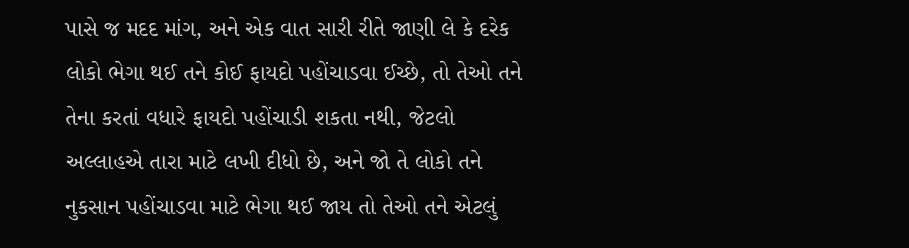પાસે જ મદદ માંગ, અને એક વાત સારી રીતે જાણી લે કે દરેક લોકો ભેગા થઈ તને કોઈ ફાયદો પહોંચાડવા ઈચ્છે, તો તેઓ તને તેના કરતાં વધારે ફાયદો પહોંચાડી શકતા નથી, જેટલો અલ્લાહએ તારા માટે લખી દીધો છે, અને જો તે લોકો તને નુકસાન પહોંચાડવા માટે ભેગા થઈ જાય તો તેઓ તને એટલું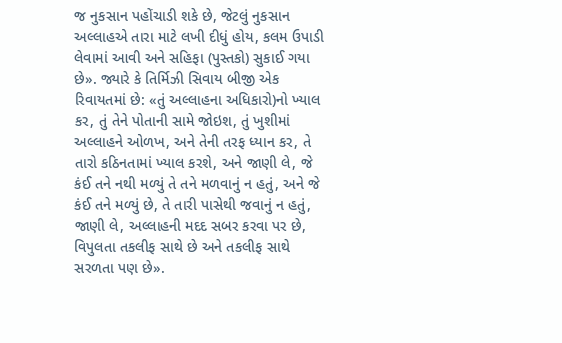જ નુકસાન પહોંચાડી શકે છે, જેટલું નુકસાન અલ્લાહએ તારા માટે લખી દીધું હોય, કલમ ઉપાડી લેવામાં આવી અને સહિફા (પુસ્તકો) સુકાઈ ગયા છે». જ્યારે કે તિર્મિઝી સિવાય બીજી એક રિવાયતમાં છે: «તું અલ્લાહના અધિકારો)નો ખ્યાલ કર, તું તેને પોતાની સામે જોઇશ, તું ખુશીમાં અલ્લાહને ઓળખ, અને તેની તરફ ધ્યાન કર, તે તારો કઠિનતામાં ખ્યાલ કરશે, અને જાણી લે, જે કંઈ તને નથી મળ્યું તે તને મળવાનું ન હતું, અને જે કંઈ તને મળ્યું છે, તે તારી પાસેથી જવાનું ન હતું, જાણી લે, અલ્લાહની મદદ સબર કરવા પર છે, વિપુલતા તકલીફ સાથે છે અને તકલીફ સાથે સરળતા પણ છે».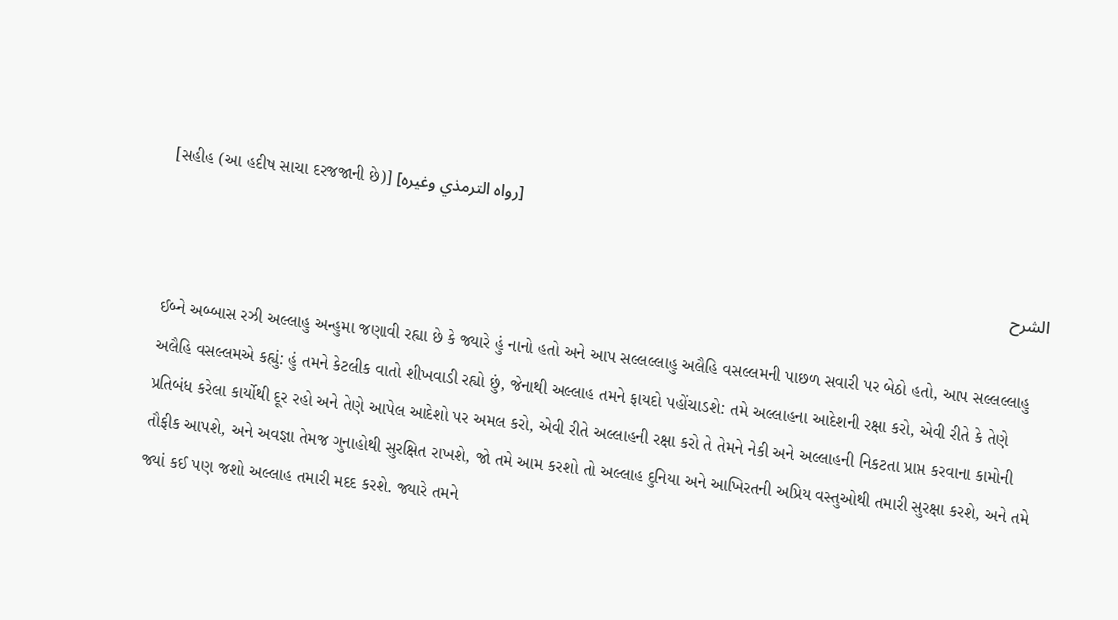[સહીહ (આ હદીષ સાચા દરજજાની છે)] [رواه الترمذي وغيره]

الشرح

ઈબ્ને અબ્બાસ રઝી અલ્લાહુ અન્હુમા જણાવી રહ્યા છે કે જ્યારે હું નાનો હતો અને આપ સલ્લલ્લાહુ અલૈહિ વસલ્લમની પાછળ સવારી પર બેઠો હતો, આપ સલ્લલ્લાહુ અલૈહિ વસલ્લમએ કહ્યું: હું તમને કેટલીક વાતો શીખવાડી રહ્યો છું, જેનાથી અલ્લાહ તમને ફાયદો પહોંચાડશે: તમે અલ્લાહના આદેશની રક્ષા કરો, એવી રીતે કે તેણે પ્રતિબંધ કરેલા કાર્યોથી દૂર રહો અને તેણે આપેલ આદેશો પર અમલ કરો, એવી રીતે અલ્લાહની રક્ષા કરો તે તેમને નેકી અને અલ્લાહની નિકટતા પ્રાપ્ત કરવાના કામોની તૌફીક આપશે, અને અવજ્ઞા તેમજ ગુનાહોથી સુરક્ષિત રાખશે, જો તમે આમ કરશો તો અલ્લાહ દુનિયા અને આખિરતની અપ્રિય વસ્તુઓથી તમારી સુરક્ષા કરશે, અને તમે જ્યાં કઈ પણ જશો અલ્લાહ તમારી મદદ કરશે. જ્યારે તમને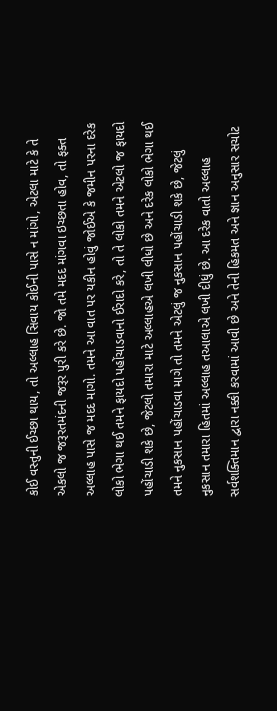કોઈ વસ્તુની ઈચ્છા થાય, તો અલ્લાહ સિવાય કોઈની પાસે ન માંગો, એટલા માટે કે તે એકલો જ જરૂરતમંદની જરૂર પુરી કરે છે. જો તમે મદદ માંગવા ઇચ્છતા હોવ, તો ફક્ત અલ્લાહ પાસે જ મદદ માગો. તમને આ વાત પર યકીન હોવું જોઈએ કે જમીન પરના દરેક લોકો ભેગા થઈ તમને ફાયદો પહોંચાડવાનો ઈરાદો કરે, તો તે લોકો તમને એટલો જ ફાયદો પહોંચાડી શકે છે, જેટલો તમારા માટે અલ્લાહએ લખી લીધો છે અને દરેક લોકો ભેગા થઈ તમને નુકસાન પહોંચાડવા માગે તો તમને એટલું જ નુકસાન પહોંચાડી શકે છે, જેટલું નુકસાન તમારા હિતમાં અલ્લાહ તઆલાએ લખી દીધું છે. આ દરેક વાતો અલ્લાહ સર્વશક્તિમાન દ્વારા નક્કી કરવામાં આવી છે અને તેની હિકમત અને જ્ઞાન અનુસાર સચોટ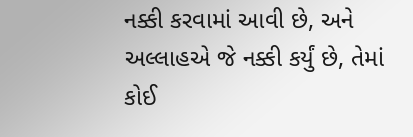નક્કી કરવામાં આવી છે, અને અલ્લાહએ જે નક્કી કર્યું છે, તેમાં કોઈ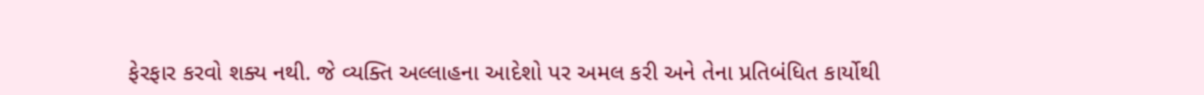ફેરફાર કરવો શક્ય નથી. જે વ્યક્તિ અલ્લાહના આદેશો પર અમલ કરી અને તેના પ્રતિબંધિત કાર્યોથી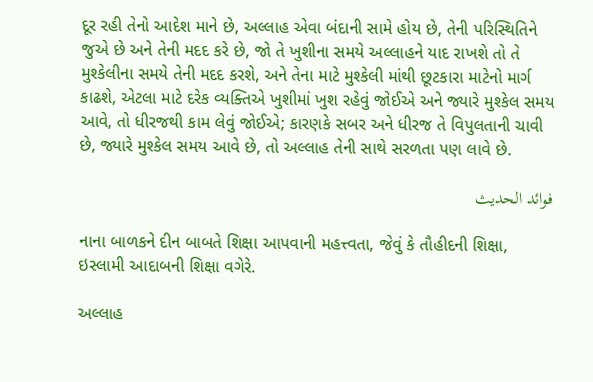દૂર રહી તેનો આદેશ માને છે, અલ્લાહ એવા બંદાની સામે હોય છે, તેની પરિસ્થિતિને જુએ છે અને તેની મદદ કરે છે, જો તે ખુશીના સમયે અલ્લાહને યાદ રાખશે તો તે મુશ્કેલીના સમયે તેની મદદ કરશે, અને તેના માટે મુશ્કેલી માંથી છૂટકારા માટેનો માર્ગ કાઢશે, એટલા માટે દરેક વ્યક્તિએ ખુશીમાં ખુશ રહેવું જોઈએ અને જ્યારે મુશ્કેલ સમય આવે, તો ધીરજથી કામ લેવું જોઈએ; કારણકે સબર અને ધીરજ તે વિપુલતાની ચાવી છે, જ્યારે મુશ્કેલ સમય આવે છે, તો અલ્લાહ તેની સાથે સરળતા પણ લાવે છે.

فوائد الحديث

નાના બાળકને દીન બાબતે શિક્ષા આપવાની મહત્ત્વતા, જેવું કે તૌહીદની શિક્ષા, ઇસ્લામી આદાબની શિક્ષા વગેરે.

અલ્લાહ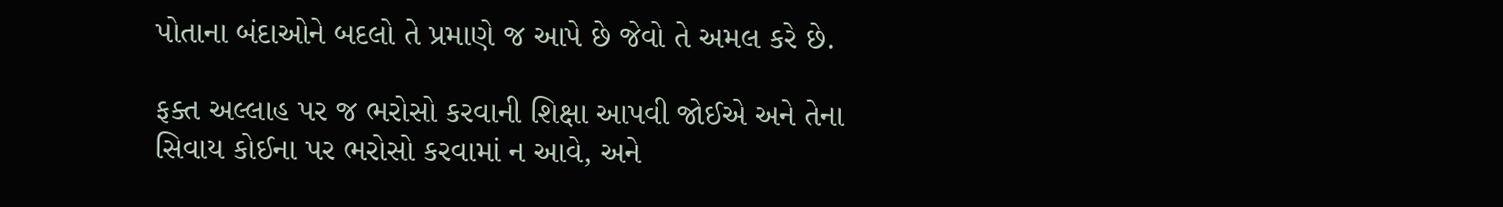પોતાના બંદાઓને બદલો તે પ્રમાણે જ આપે છે જેવો તે અમલ કરે છે.

ફક્ત અલ્લાહ પર જ ભરોસો કરવાની શિક્ષા આપવી જોઈએ અને તેના સિવાય કોઈના પર ભરોસો કરવામાં ન આવે, અને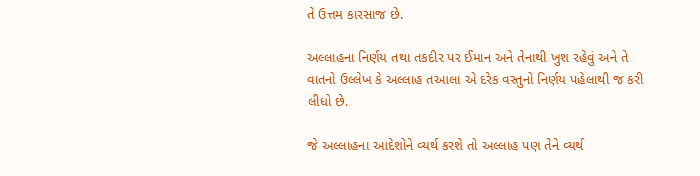તે ઉત્તમ કારસાજ છે.

અલ્લાહના નિર્ણય તથા તકદીર પર ઈમાન અને તેનાથી ખુશ રહેવું અને તે વાતનો ઉલ્લેખ કે અલ્લાહ તઆલા એ દરેક વસ્તુનો નિર્ણય પહેલાથી જ કરી લીધો છે.

જે અલ્લાહના આદેશોને વ્યર્થ કરશે તો અલ્લાહ પણ તેને વ્યર્થ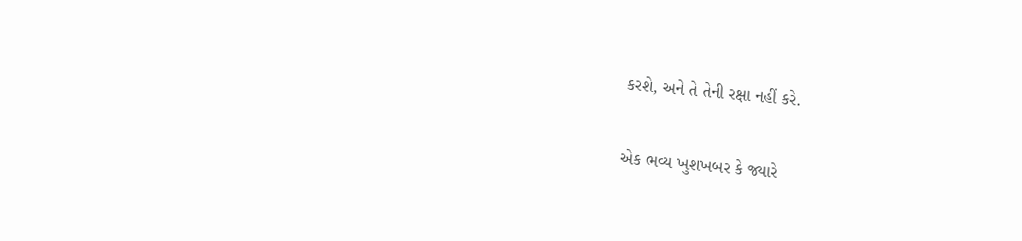કરશે, અને તે તેની રક્ષા નહીં કરે.

એક ભવ્ય ખુશખબર કે જ્યારે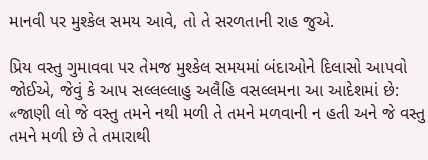માનવી પર મુશ્કેલ સમય આવે, તો તે સરળતાની રાહ જુએ.

પ્રિય વસ્તુ ગુમાવવા પર તેમજ મુશ્કેલ સમયમાં બંદાઓને દિલાસો આપવો જોઈએ, જેવું કે આપ સલ્લલ્લાહુ અલૈહિ વસલ્લમના આ આદેશમાં છે: «જાણી લો જે વસ્તુ તમને નથી મળી તે તમને મળવાની ન હતી અને જે વસ્તુ તમને મળી છે તે તમારાથી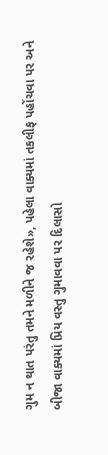ગુમ ન થાત પરંતુ તમને મળીને જ રહેશે», પહેલા વાક્યમાં તકલીફ પહોંચવા પર અને બીજા વાક્યમાં પ્રિય વસ્તુ ગુમાવવા પર દિલાસો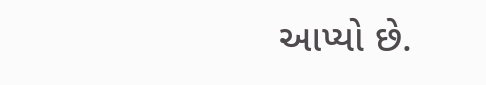આપ્યો છે.